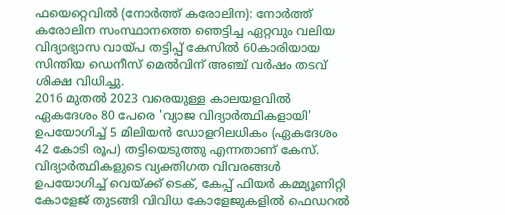ഫയെറ്റെവിൽ (നോർത്ത് കരോലിന): നോർത്ത് കരോലിന സംസ്ഥാനത്തെ ഞെട്ടിച്ച ഏറ്റവും വലിയ വിദ്യാഭ്യാസ വായ്പ തട്ടിപ്പ് കേസിൽ 60കാരിയായ സിന്തിയ ഡെനീസ് മെൽവിന് അഞ്ച് വർഷം തടവ് ശിക്ഷ വിധിച്ചു.
2016 മുതൽ 2023 വരെയുള്ള കാലയളവിൽ ഏകദേശം 80 പേരെ 'വ്യാജ വിദ്യാർത്ഥികളായി' ഉപയോഗിച്ച് 5 മിലിയൻ ഡോളറിലധികം (ഏകദേശം 42 കോടി രൂപ) തട്ടിയെടുത്തു എന്നതാണ് കേസ്.
വിദ്യാർത്ഥികളുടെ വ്യക്തിഗത വിവരങ്ങൾ ഉപയോഗിച്ച് വെയ്ക്ക് ടെക്, കേപ്പ് ഫിയർ കമ്മ്യൂണിറ്റി കോളേജ് തുടങ്ങി വിവിധ കോളേജുകളിൽ ഫെഡറൽ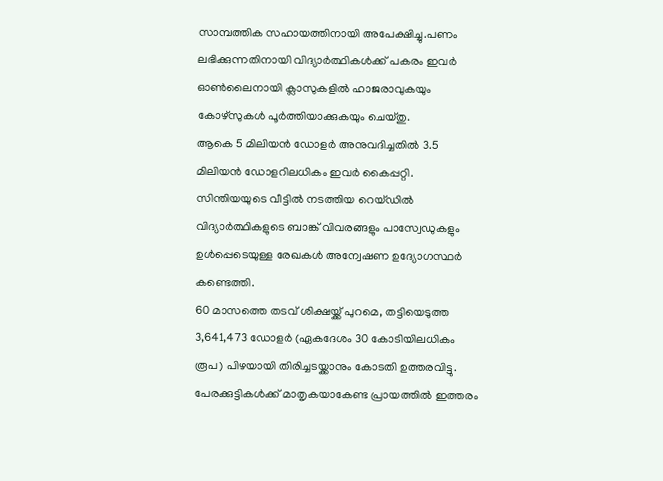സാമ്പത്തിക സഹായത്തിനായി അപേക്ഷിച്ചു.പണം ലഭിക്കുന്നതിനായി വിദ്യാർത്ഥികൾക്ക് പകരം ഇവർ ഓൺലൈനായി ക്ലാസുകളിൽ ഹാജരാവുകയും കോഴ്സുകൾ പൂർത്തിയാക്കുകയും ചെയ്തു.
ആകെ 5 മിലിയൻ ഡോളർ അനുവദിച്ചതിൽ 3.5 മിലിയൻ ഡോളറിലധികം ഇവർ കൈപ്പറ്റി.
സിന്തിയയുടെ വീട്ടിൽ നടത്തിയ റെയ്ഡിൽ വിദ്യാർത്ഥികളുടെ ബാങ്ക് വിവരങ്ങളും പാസ്വേഡുകളും ഉൾപ്പെടെയുള്ള രേഖകൾ അന്വേഷണ ഉദ്യോഗസ്ഥർ കണ്ടെത്തി.
60 മാസത്തെ തടവ് ശിക്ഷയ്ക്ക് പുറമെ, തട്ടിയെടുത്ത 3,641,473 ഡോളർ (ഏകദേശം 30 കോടിയിലധികം രൂപ) പിഴയായി തിരിച്ചടയ്ക്കാനും കോടതി ഉത്തരവിട്ടു. പേരക്കുട്ടികൾക്ക് മാതൃകയാകേണ്ട പ്രായത്തിൽ ഇത്തരം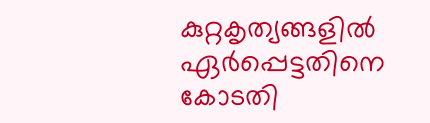കുറ്റകൃത്യങ്ങളിൽ ഏർപ്പെട്ടതിനെ കോടതി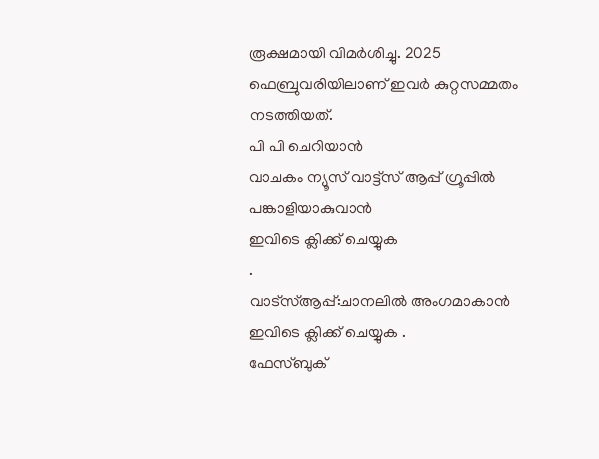രൂക്ഷമായി വിമർശിച്ചു. 2025 ഫെബ്രുവരിയിലാണ് ഇവർ കുറ്റസമ്മതം നടത്തിയത്.
പി പി ചെറിയാൻ
വാചകം ന്യൂസ് വാട്ട്സ് ആപ്പ് ഗ്രൂപ്പിൽ പങ്കാളിയാകുവാൻ
ഇവിടെ ക്ലിക്ക് ചെയ്യുക
.
വാട്സ്ആപ്പ്:ചാനലിൽ അംഗമാകാൻ ഇവിടെ ക്ലിക്ക് ചെയ്യുക .
ഫേസ്ബുക്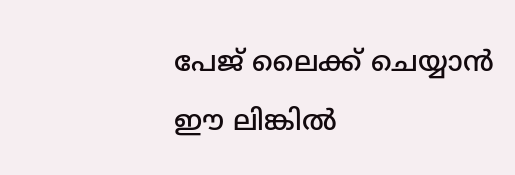പേജ് ലൈക്ക് ചെയ്യാൻ ഈ ലിങ്കിൽ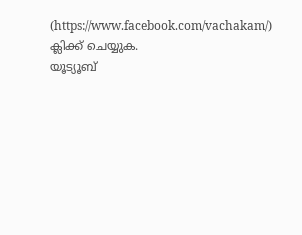(https://www.facebook.com/vachakam/) ക്ലിക്ക് ചെയ്യുക.
യൂട്യൂബ്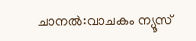ചാനൽ:വാചകം ന്യൂസ്